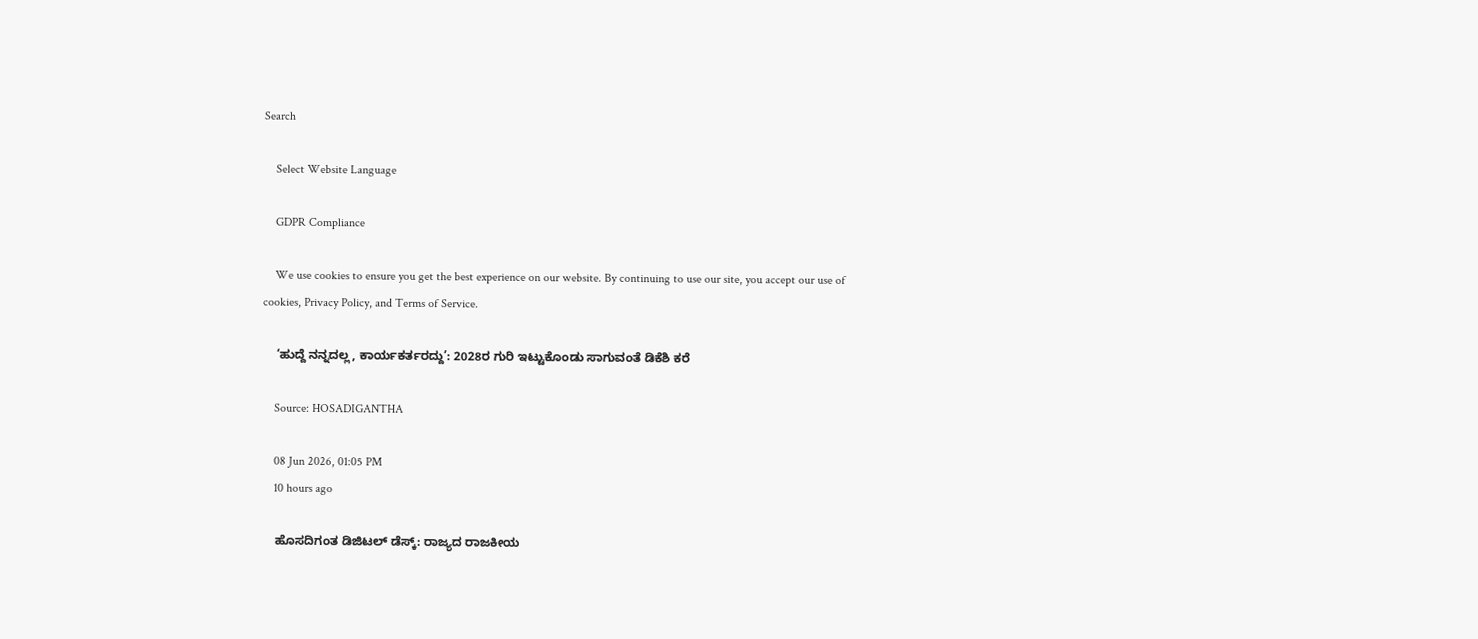Search

    Select Website Language

    GDPR Compliance

    We use cookies to ensure you get the best experience on our website. By continuing to use our site, you accept our use of cookies, Privacy Policy, and Terms of Service.

    ‘ಹುದ್ದೆ ನನ್ನದಲ್ಲ, ಕಾರ್ಯಕರ್ತರದ್ದು’: 2028ರ ಗುರಿ ಇಟ್ಟುಕೊಂಡು ಸಾಗುವಂತೆ ಡಿಕೆಶಿ ಕರೆ

    Source: HOSADIGANTHA

    08 Jun 2026, 01:05 PM
    10 hours ago

    ಹೊಸದಿಗಂತ ಡಿಜಿಟಲ್ ಡೆಸ್ಕ್: ರಾಜ್ಯದ ರಾಜಕೀಯ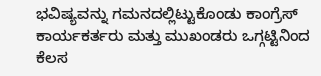ಭವಿಷ್ಯವನ್ನು ಗಮನದಲ್ಲಿಟ್ಟುಕೊಂಡು ಕಾಂಗ್ರೆಸ್ ಕಾರ್ಯಕರ್ತರು ಮತ್ತು ಮುಖಂಡರು ಒಗ್ಗಟ್ಟಿನಿಂದ ಕೆಲಸ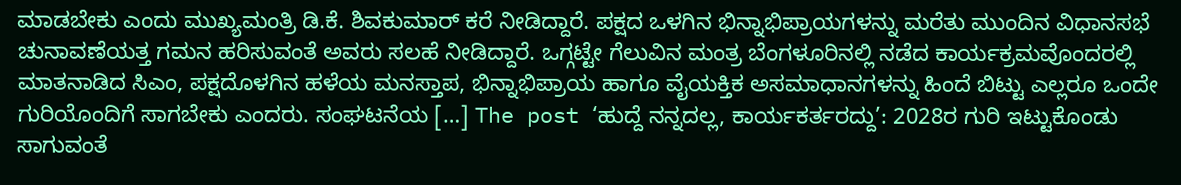ಮಾಡಬೇಕು ಎಂದು ಮುಖ್ಯಮಂತ್ರಿ ಡಿ.ಕೆ. ಶಿವಕುಮಾರ್ ಕರೆ ನೀಡಿದ್ದಾರೆ. ಪಕ್ಷದ ಒಳಗಿನ ಭಿನ್ನಾಭಿಪ್ರಾಯಗಳನ್ನು ಮರೆತು ಮುಂದಿನ ವಿಧಾನಸಭೆ ಚುನಾವಣೆಯತ್ತ ಗಮನ ಹರಿಸುವಂತೆ ಅವರು ಸಲಹೆ ನೀಡಿದ್ದಾರೆ. ಒಗ್ಗಟ್ಟೇ ಗೆಲುವಿನ ಮಂತ್ರ ಬೆಂಗಳೂರಿನಲ್ಲಿ ನಡೆದ ಕಾರ್ಯಕ್ರಮವೊಂದರಲ್ಲಿ ಮಾತನಾಡಿದ ಸಿಎಂ, ಪಕ್ಷದೊಳಗಿನ ಹಳೆಯ ಮನಸ್ತಾಪ, ಭಿನ್ನಾಭಿಪ್ರಾಯ ಹಾಗೂ ವೈಯಕ್ತಿಕ ಅಸಮಾಧಾನಗಳನ್ನು ಹಿಂದೆ ಬಿಟ್ಟು ಎಲ್ಲರೂ ಒಂದೇ ಗುರಿಯೊಂದಿಗೆ ಸಾಗಬೇಕು ಎಂದರು. ಸಂಘಟನೆಯ […] The post ‘ಹುದ್ದೆ ನನ್ನದಲ್ಲ, ಕಾರ್ಯಕರ್ತರದ್ದು’: 2028ರ ಗುರಿ ಇಟ್ಟುಕೊಂಡು ಸಾಗುವಂತೆ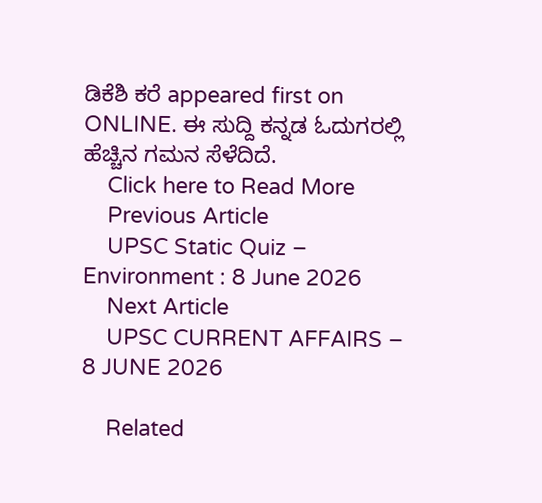ಡಿಕೆಶಿ ಕರೆ appeared first on ONLINE. ಈ ಸುದ್ದಿ ಕನ್ನಡ ಓದುಗರಲ್ಲಿ ಹೆಚ್ಚಿನ ಗಮನ ಸೆಳೆದಿದೆ.
    Click here to Read More
    Previous Article
    UPSC Static Quiz – Environment : 8 June 2026
    Next Article
    UPSC CURRENT AFFAIRS – 8 JUNE 2026

    Related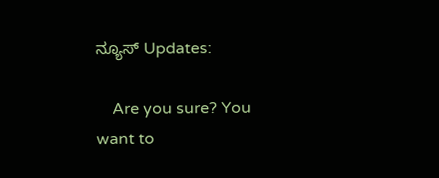ನ್ಯೂಸ್ Updates:

    Are you sure? You want to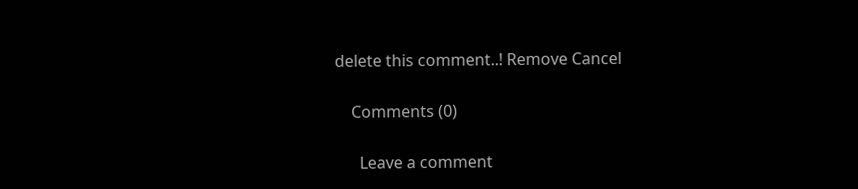delete this comment..! Remove Cancel

    Comments (0)

      Leave a comment